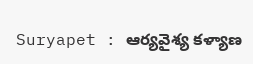Suryapet : ఆర్యవైశ్య కళ్యాణ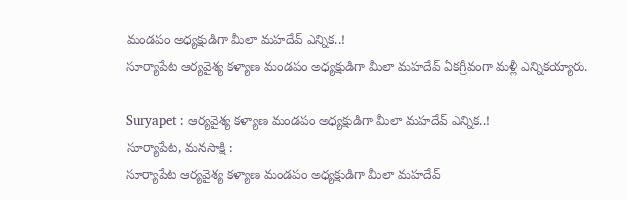మండపం అధ్యక్షుడిగా మీలా మహదేవ్ ఎన్నిక..!
సూర్యాపేట ఆర్యవైశ్య కళ్యాణ మండపం అధ్యక్షుడిగా మీలా మహదేవ్ ఏకగ్రీవంగా మళ్లీ ఎన్నికయ్యారు.

Suryapet : ఆర్యవైశ్య కళ్యాణ మండపం అధ్యక్షుడిగా మీలా మహదేవ్ ఎన్నిక..!
సూర్యాపేట, మనసాక్షి :
సూర్యాపేట ఆర్యవైశ్య కళ్యాణ మండపం అధ్యక్షుడిగా మీలా మహదేవ్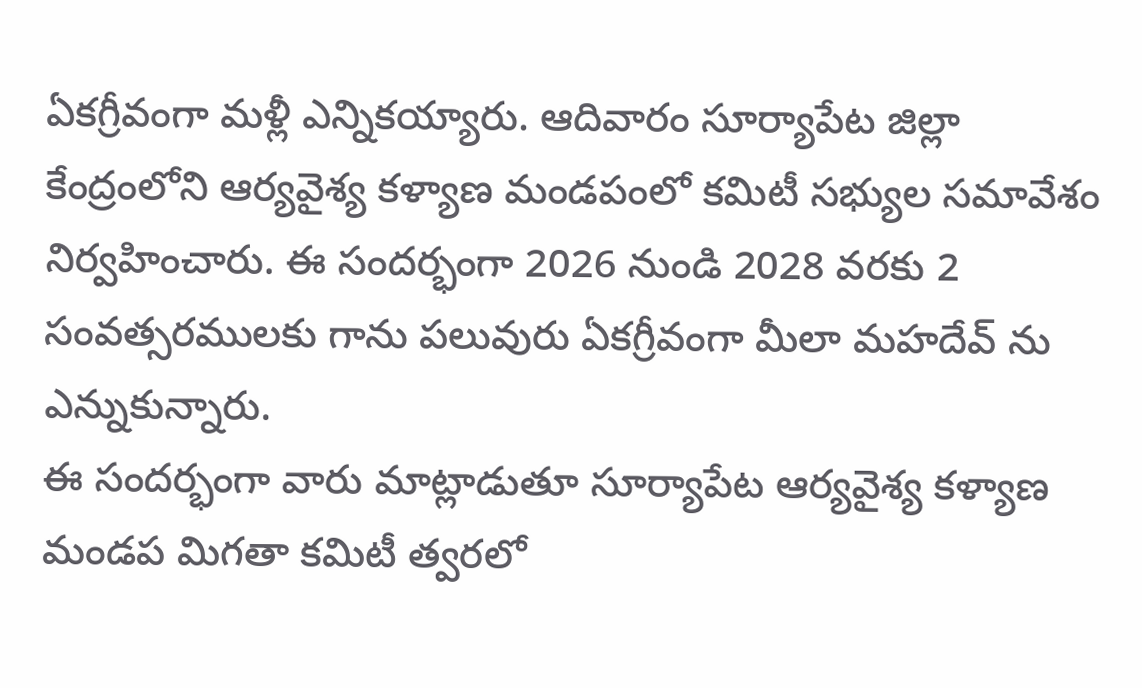ఏకగ్రీవంగా మళ్లీ ఎన్నికయ్యారు. ఆదివారం సూర్యాపేట జిల్లా కేంద్రంలోని ఆర్యవైశ్య కళ్యాణ మండపంలో కమిటీ సభ్యుల సమావేశం నిర్వహించారు. ఈ సందర్భంగా 2026 నుండి 2028 వరకు 2 సంవత్సరములకు గాను పలువురు ఏకగ్రీవంగా మీలా మహదేవ్ ను ఎన్నుకున్నారు.
ఈ సందర్భంగా వారు మాట్లాడుతూ సూర్యాపేట ఆర్యవైశ్య కళ్యాణ మండప మిగతా కమిటీ త్వరలో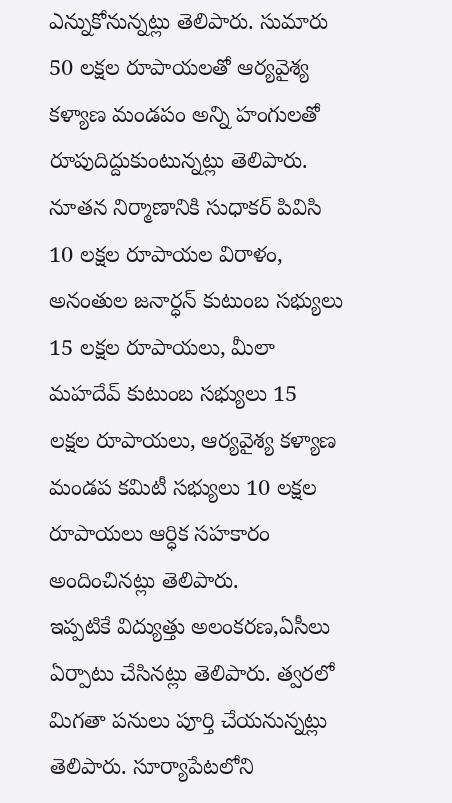ఎన్నుకోనున్నట్లు తెలిపారు. సుమారు 50 లక్షల రూపాయలతో ఆర్యవైశ్య కళ్యాణ మండపం అన్ని హంగులతో రూపుదిద్దుకుంటున్నట్లు తెలిపారు. నూతన నిర్మాణానికి సుధాకర్ పివిసి 10 లక్షల రూపాయల విరాళం, అనంతుల జనార్ధన్ కుటుంబ సభ్యులు 15 లక్షల రూపాయలు, మీలా మహదేవ్ కుటుంబ సభ్యులు 15 లక్షల రూపాయలు, ఆర్యవైశ్య కళ్యాణ మండప కమిటీ సభ్యులు 10 లక్షల రూపాయలు ఆర్ధిక సహకారం అందించినట్లు తెలిపారు.
ఇప్పటికే విద్యుత్తు అలంకరణ,ఏసీలు ఏర్పాటు చేసినట్లు తెలిపారు. త్వరలో మిగతా పనులు పూర్తి చేయనున్నట్లు తెలిపారు. సూర్యాపేటలోని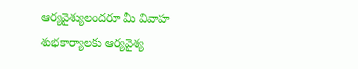ఆర్యవైశ్యులందరూ మీ వివాహ శుభకార్యాలకు ఆర్యవైశ్య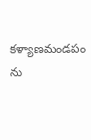కళ్యాణమండపం ను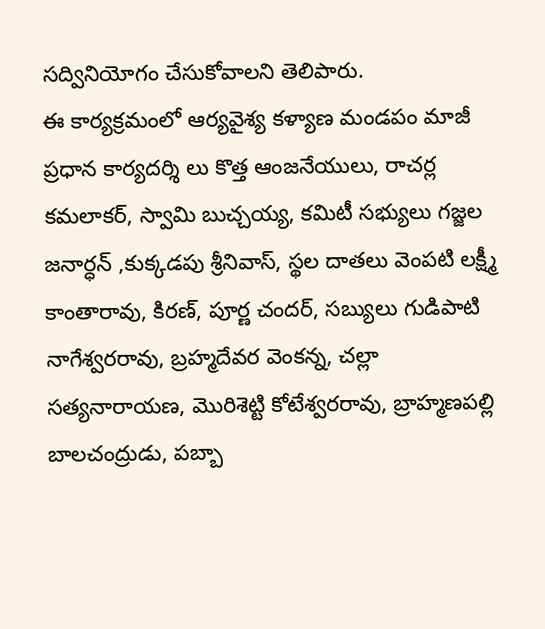సద్వినియోగం చేసుకోవాలని తెలిపారు.
ఈ కార్యక్రమంలో ఆర్యవైశ్య కళ్యాణ మండపం మాజీ ప్రధాన కార్యదర్శి లు కొత్త ఆంజనేయులు, రాచర్ల కమలాకర్, స్వామి బుచ్చయ్య, కమిటీ సభ్యులు గజ్జల జనార్ధన్ ,కుక్కడపు శ్రీనివాస్, స్థల దాతలు వెంపటి లక్ష్మీ కాంతారావు, కిరణ్, పూర్ణ చందర్, సబ్యులు గుడిపాటి నాగేశ్వరరావు, బ్రహ్మదేవర వెంకన్న, చల్లా సత్యనారాయణ, మొరిశెట్టి కోటేశ్వరరావు, బ్రాహ్మణపల్లి బాలచంద్రుడు, పబ్బా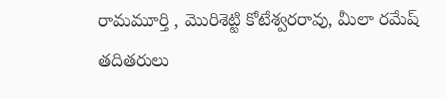రామమూర్తి , మొరిశెట్టి కోటేశ్వరరావు, మీలా రమేష్ తదితరులు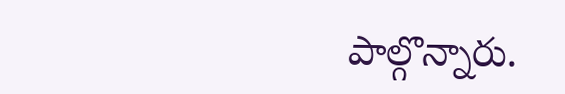పాల్గొన్నారు.